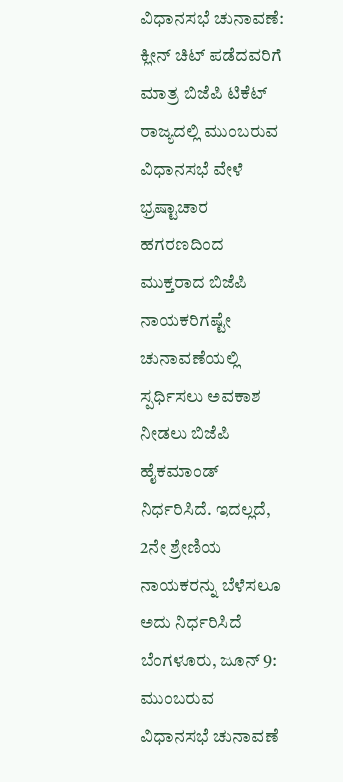ವಿಧಾನಸಭೆ ಚುನಾವಣೆ: ಕ್ಲೀನ್ ಚಿಟ್ ಪಡೆದವರಿಗೆ ಮಾತ್ರ ಬಿಜೆಪಿ ಟಿಕೆಟ್
ರಾಜ್ಯದಲ್ಲಿ ಮುಂಬರುವ ವಿಧಾನಸಭೆ ವೇಳೆ ಭ್ರಷ್ಟಾಚಾರ ಹಗರಣದಿಂದ ಮುಕ್ತರಾದ ಬಿಜೆಪಿ ನಾಯಕರಿಗಷ್ಟೇ ಚುನಾವಣೆಯಲ್ಲಿ ಸ್ಪರ್ಧಿಸಲು ಅವಕಾಶ ನೀಡಲು ಬಿಜೆಪಿ ಹೈಕಮಾಂಡ್ ನಿರ್ಧರಿಸಿದೆ. ಇದಲ್ಲದೆ, 2ನೇ ಶ್ರೇಣಿಯ ನಾಯಕರನ್ನು ಬೆಳೆಸಲೂ ಅದು ನಿರ್ಧರಿಸಿದೆ
ಬೆಂಗಳೂರು, ಜೂನ್ 9: ಮುಂಬರುವ ವಿಧಾನಸಭೆ ಚುನಾವಣೆ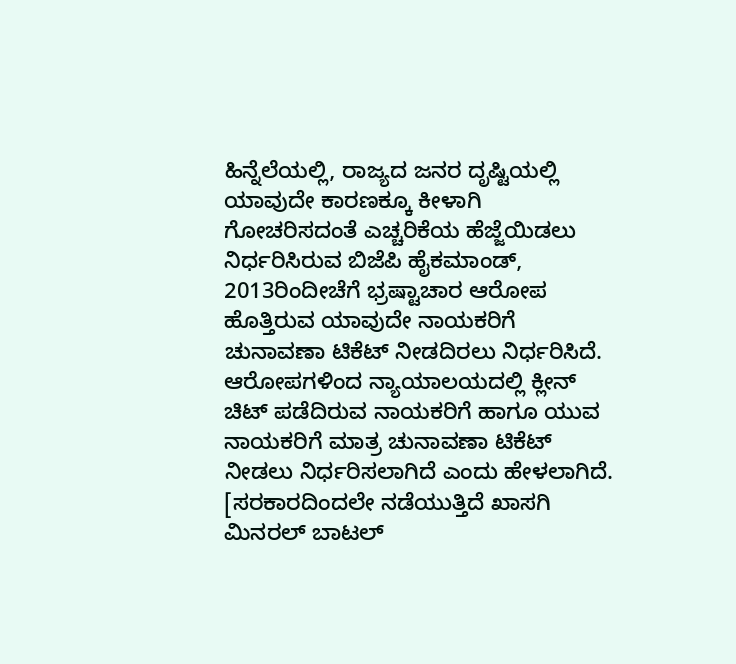ಹಿನ್ನೆಲೆಯಲ್ಲಿ, ರಾಜ್ಯದ ಜನರ ದೃಷ್ಟಿಯಲ್ಲಿ ಯಾವುದೇ ಕಾರಣಕ್ಕೂ ಕೀಳಾಗಿ ಗೋಚರಿಸದಂತೆ ಎಚ್ಚರಿಕೆಯ ಹೆಜ್ಜೆಯಿಡಲು ನಿರ್ಧರಿಸಿರುವ ಬಿಜೆಪಿ ಹೈಕಮಾಂಡ್, 2013ರಿಂದೀಚೆಗೆ ಭ್ರಷ್ಟಾಚಾರ ಆರೋಪ ಹೊತ್ತಿರುವ ಯಾವುದೇ ನಾಯಕರಿಗೆ ಚುನಾವಣಾ ಟಿಕೆಟ್ ನೀಡದಿರಲು ನಿರ್ಧರಿಸಿದೆ.
ಆರೋಪಗಳಿಂದ ನ್ಯಾಯಾಲಯದಲ್ಲಿ ಕ್ಲೀನ್ ಚಿಟ್ ಪಡೆದಿರುವ ನಾಯಕರಿಗೆ ಹಾಗೂ ಯುವ ನಾಯಕರಿಗೆ ಮಾತ್ರ ಚುನಾವಣಾ ಟಿಕೆಟ್ ನೀಡಲು ನಿರ್ಧರಿಸಲಾಗಿದೆ ಎಂದು ಹೇಳಲಾಗಿದೆ.
[ಸರಕಾರದಿಂದಲೇ ನಡೆಯುತ್ತಿದೆ ಖಾಸಗಿ ಮಿನರಲ್ ಬಾಟಲ್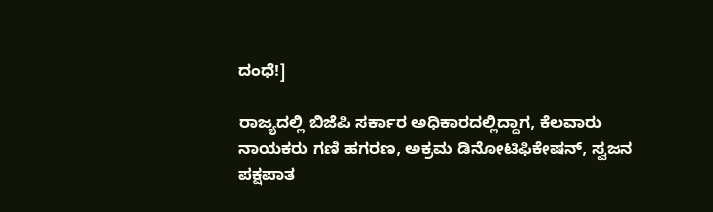ದಂಧೆ!]

ರಾಜ್ಯದಲ್ಲಿ ಬಿಜೆಪಿ ಸರ್ಕಾರ ಅಧಿಕಾರದಲ್ಲಿದ್ದಾಗ, ಕೆಲವಾರು ನಾಯಕರು ಗಣಿ ಹಗರಣ, ಅಕ್ರಮ ಡಿನೋಟಿಫಿಕೇಷನ್, ಸ್ವಜನ ಪಕ್ಷಪಾತ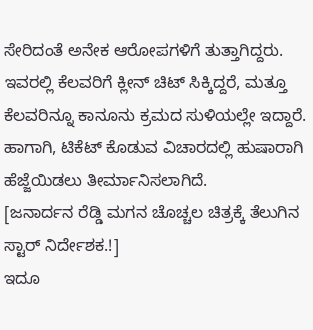ಸೇರಿದಂತೆ ಅನೇಕ ಆರೋಪಗಳಿಗೆ ತುತ್ತಾಗಿದ್ದರು. ಇವರಲ್ಲಿ ಕೆಲವರಿಗೆ ಕ್ಲೀನ್ ಚಿಟ್ ಸಿಕ್ಕಿದ್ದರೆ, ಮತ್ತೂ ಕೆಲವರಿನ್ನೂ ಕಾನೂನು ಕ್ರಮದ ಸುಳಿಯಲ್ಲೇ ಇದ್ದಾರೆ. ಹಾಗಾಗಿ, ಟಿಕೆಟ್ ಕೊಡುವ ವಿಚಾರದಲ್ಲಿ ಹುಷಾರಾಗಿ ಹೆಜ್ಜೆಯಿಡಲು ತೀರ್ಮಾನಿಸಲಾಗಿದೆ.
[ಜನಾರ್ದನ ರೆಡ್ಡಿ ಮಗನ ಚೊಚ್ಚಲ ಚಿತ್ರಕ್ಕೆ ತೆಲುಗಿನ ಸ್ಟಾರ್ ನಿರ್ದೇಶಕ.!]
ಇದೂ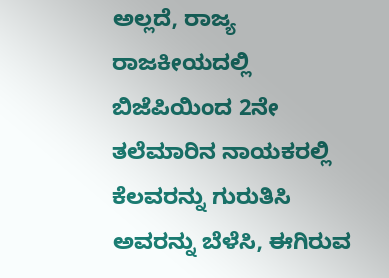ಅಲ್ಲದೆ, ರಾಜ್ಯ ರಾಜಕೀಯದಲ್ಲಿ ಬಿಜೆಪಿಯಿಂದ 2ನೇ ತಲೆಮಾರಿನ ನಾಯಕರಲ್ಲಿ ಕೆಲವರನ್ನು ಗುರುತಿಸಿ ಅವರನ್ನು ಬೆಳೆಸಿ, ಈಗಿರುವ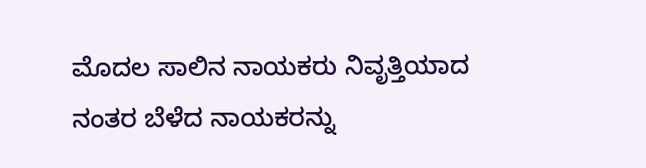ಮೊದಲ ಸಾಲಿನ ನಾಯಕರು ನಿವೃತ್ತಿಯಾದ ನಂತರ ಬೆಳೆದ ನಾಯಕರನ್ನು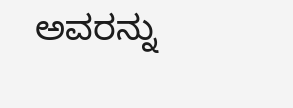ಅವರನ್ನು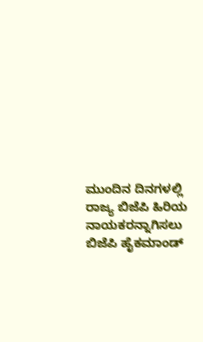ಮುಂದಿನ ದಿನಗಳಲ್ಲಿ ರಾಜ್ಯ ಬಿಜೆಪಿ ಹಿರಿಯ ನಾಯಕರನ್ನಾಗಿಸಲು ಬಿಜೆಪಿ ಹೈಕಮಾಂಡ್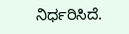ನಿರ್ಧರಿಸಿದೆ.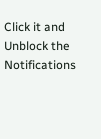Click it and Unblock the Notifications